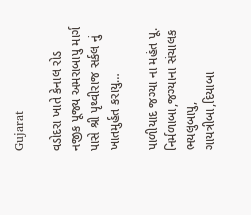Gujarat

વડોદરા ખાતે કેનાલ રોડ નજીક પૂજ્ય અમરાબાપુ માર્ગ પાસે શ્રી પૃથ્વીરાજ સર્કલ નું ખાતમુર્હત કરાયુ…

પાળીયાદ જગ્યા ના મહંત પૂ. નિર્મળાબા,જગ્યાના સંચાલક ભયલુબાપુ, ગાયત્રીબા,દિયાબા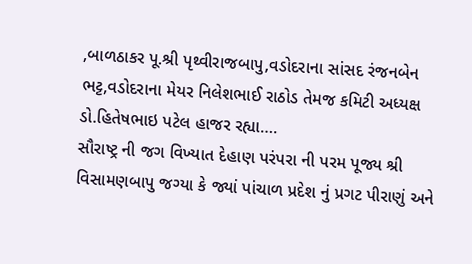,બાળઠાકર પૂ.શ્રી પૃથ્વીરાજબાપુ,વડોદરાના સાંસદ રંજનબેન ભટ્ટ,વડોદરાના મેયર નિલેશભાઈ રાઠોડ તેમજ કમિટી અધ્યક્ષ ડો.હિતેષભાઇ પટેલ હાજર રહ્યા….
સૌરાષ્ટ્ર ની જગ વિખ્યાત દેહાણ પરંપરા ની પરમ પૂજ્ય શ્રી વિસામણબાપુ જગ્યા કે જ્યાં પાંચાળ પ્રદેશ નું પ્રગટ પીરાણું અને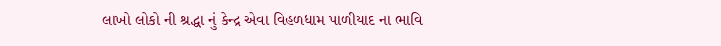લાખો લોકો ની શ્રદ્ધા નું કેન્દ્ર એવા વિહળધામ પાળીયાદ ના ભાવિ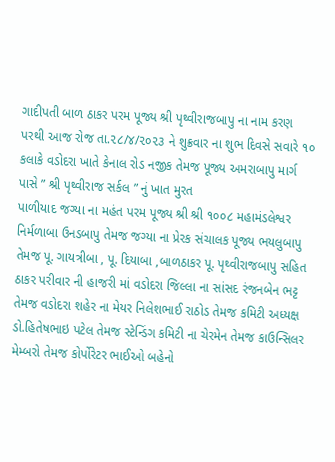ગાદીપતી બાળ ઠાકર પરમ પૂજ્ય શ્રી પૃથ્વીરાજબાપુ ના નામ કરણ પરથી આજ રોજ તા.૨૮/૪/૨૦૨૩ ને શુક્રવાર ના શુભ દિવસે સવારે ૧૦ કલાકે વડોદરા ખાતે કેનાલ રોડ નજીક તેમજ પૂજ્ય અમરાબાપુ માર્ગ પાસે ” શ્રી પૃથ્વીરાજ સર્કલ ” નું ખાત મુરત
પાળીયાદ જગ્યા ના મહંત પરમ પૂજ્ય શ્રી શ્રી ૧૦૦૮ મહામંડલેશ્વર નિર્મળાબા ઉનડબાપુ તેમજ જગ્યા ના પ્રેરક સંચાલક પૂજ્ય ભયલુબાપુ તેમજ પૂ. ગાયત્રીબા , પૂ. દિયાબા ,બાળઠાકર પૂ. પૃથ્વીરાજબાપુ સહિત ઠાકર પરીવાર ની હાજરી માં વડોદરા જિલ્લા ના સાંસદ રંજનબેન ભટ્ટ તેમજ વડોદરા શહેર ના મેયર નિલેશભાઈ રાઠોડ તેમજ કમિટી અધ્યક્ષ ડો.હિતેષભાઇ પટેલ તેમજ સ્ટેન્ડિંગ કમિટી ના ચેરમેન તેમજ કાઉન્સિલર મેમ્બરો તેમજ કોર્પોરેટર ભાઈઓ બહેનો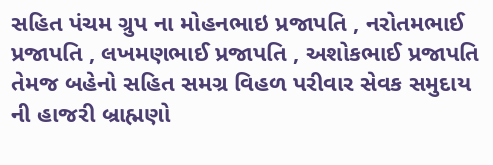સહિત પંચમ ગ્રુપ ના મોહનભાઇ પ્રજાપતિ , નરોતમભાઈ પ્રજાપતિ , લખમણભાઈ પ્રજાપતિ , અશોકભાઈ પ્રજાપતિ તેમજ બહેનો સહિત સમગ્ર વિહળ પરીવાર સેવક સમુદાય ની હાજરી બ્રાહ્મણો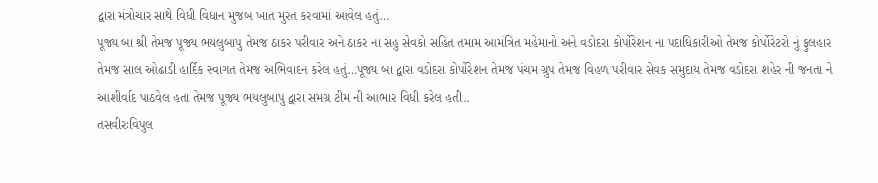દ્વારા મંત્રોચાર સાથે વિધી વિધાન મુજબ ખાત મુરત કરવામાં આવેલ હતું…
પૂજ્ય બા શ્રી તેમજ પૂજ્ય ભયલુબાપુ તેમજ ઠાકર પરીવાર અને ઠાકર ના સહુ સેવકો સહિત તમામ આમંત્રિત મહેમાનો અને વડોદરા કોર્પોરેશન ના પદાધિકારીઓ તેમજ કોર્પોરેટરો નું ફુલહાર તેમજ સાલ ઓઢાડી હાર્દિક સ્વાગત તેમજ અભિવાદન કરેલ હતું…પૂજ્ય બા દ્વારા વડોદરા કોર્પોરેશન તેમજ પંચમ ગ્રુપ તેમજ વિહળ પરીવાર સેવક સમુદાય તેમજ વડોદરા શહેર ની જનતા ને આશીર્વાદ પાઠવેલ હતા તેમજ પૂજ્ય ભયલુબાપુ દ્વારા સમગ્ર ટીમ ની આભાર વિધી કરેલ હતી..
તસવીરઃવિપુલ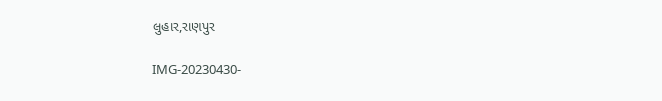લુહાર,રાણપુર

IMG-20230430-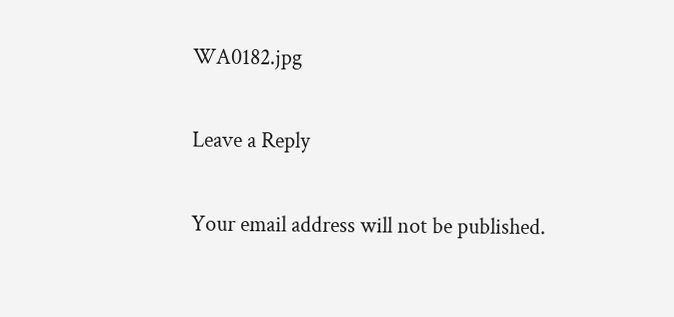WA0182.jpg

Leave a Reply

Your email address will not be published.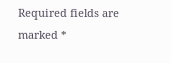Required fields are marked *